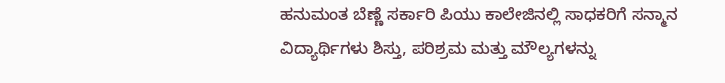ಹನುಮಂತ ಬೆಣ್ಣೆ ಸರ್ಕಾರಿ ಪಿಯು ಕಾಲೇಜಿನಲ್ಲಿ ಸಾಧಕರಿಗೆ ಸನ್ಮಾನ
ವಿದ್ಯಾರ್ಥಿಗಳು ಶಿಸ್ತು, ಪರಿಶ್ರಮ ಮತ್ತು ಮೌಲ್ಯಗಳನ್ನು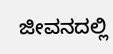ಜೀವನದಲ್ಲಿ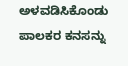ಅಳವಡಿಸಿಕೊಂಡು ಪಾಲಕರ ಕನಸನ್ನು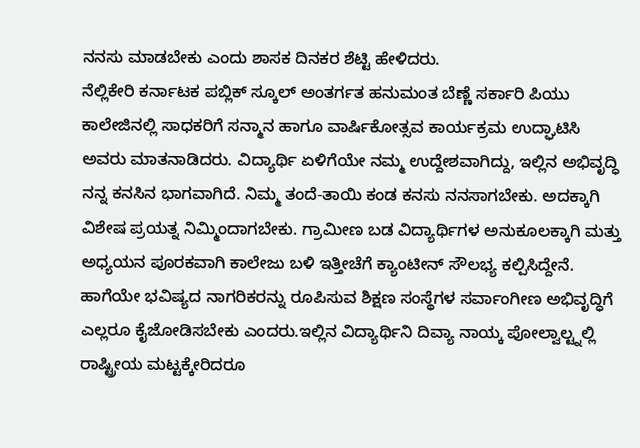ನನಸು ಮಾಡಬೇಕು ಎಂದು ಶಾಸಕ ದಿನಕರ ಶೆಟ್ಟಿ ಹೇಳಿದರು.
ನೆಲ್ಲಿಕೇರಿ ಕರ್ನಾಟಕ ಪಬ್ಲಿಕ್ ಸ್ಕೂಲ್ ಅಂತರ್ಗತ ಹನುಮಂತ ಬೆಣ್ಣೆ ಸರ್ಕಾರಿ ಪಿಯು ಕಾಲೇಜಿನಲ್ಲಿ ಸಾಧಕರಿಗೆ ಸನ್ಮಾನ ಹಾಗೂ ವಾರ್ಷಿಕೋತ್ಸವ ಕಾರ್ಯಕ್ರಮ ಉದ್ಘಾಟಿಸಿ ಅವರು ಮಾತನಾಡಿದರು. ವಿದ್ಯಾರ್ಥಿ ಏಳಿಗೆಯೇ ನಮ್ಮ ಉದ್ದೇಶವಾಗಿದ್ದು, ಇಲ್ಲಿನ ಅಭಿವೃದ್ಧಿ ನನ್ನ ಕನಸಿನ ಭಾಗವಾಗಿದೆ. ನಿಮ್ಮ ತಂದೆ-ತಾಯಿ ಕಂಡ ಕನಸು ನನಸಾಗಬೇಕು. ಅದಕ್ಕಾಗಿ ವಿಶೇಷ ಪ್ರಯತ್ನ ನಿಮ್ಮಿಂದಾಗಬೇಕು. ಗ್ರಾಮೀಣ ಬಡ ವಿದ್ಯಾರ್ಥಿಗಳ ಅನುಕೂಲಕ್ಕಾಗಿ ಮತ್ತು ಅಧ್ಯಯನ ಪೂರಕವಾಗಿ ಕಾಲೇಜು ಬಳಿ ಇತ್ತೀಚೆಗೆ ಕ್ಯಾಂಟೀನ್ ಸೌಲಭ್ಯ ಕಲ್ಪಿಸಿದ್ದೇನೆ. ಹಾಗೆಯೇ ಭವಿಷ್ಯದ ನಾಗರಿಕರನ್ನು ರೂಪಿಸುವ ಶಿಕ್ಷಣ ಸಂಸ್ಥೆಗಳ ಸರ್ವಾಂಗೀಣ ಅಭಿವೃದ್ಧಿಗೆ ಎಲ್ಲರೂ ಕೈಜೋಡಿಸಬೇಕು ಎಂದರು.ಇಲ್ಲಿನ ವಿದ್ಯಾರ್ಥಿನಿ ದಿವ್ಯಾ ನಾಯ್ಕ ಪೋಲ್ವಾಲ್ಟ್ನಲ್ಲಿ ರಾಷ್ಟ್ರೀಯ ಮಟ್ಟಕ್ಕೇರಿದರೂ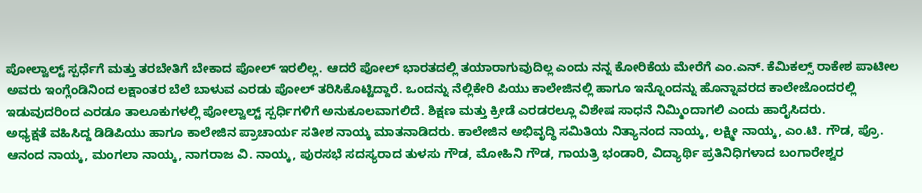ಪೋಲ್ವಾಲ್ಟ್ ಸ್ಪರ್ಧೆಗೆ ಮತ್ತು ತರಬೇತಿಗೆ ಬೇಕಾದ ಪೋಲ್ ಇರಲಿಲ್ಲ. ಆದರೆ ಪೋಲ್ ಭಾರತದಲ್ಲಿ ತಯಾರಾಗುವುದಿಲ್ಲ ಎಂದು ನನ್ನ ಕೋರಿಕೆಯ ಮೇರೆಗೆ ಎಂ.ಎನ್. ಕೆಮಿಕಲ್ಸ್ ರಾಕೇಶ ಪಾಟೀಲ ಅವರು ಇಂಗ್ಲೆಂಡಿನಿಂದ ಲಕ್ಷಾಂತರ ಬೆಲೆ ಬಾಳುವ ಎರಡು ಪೋಲ್ ತರಿಸಿಕೊಟ್ಟಿದ್ದಾರೆ. ಒಂದನ್ನು ನೆಲ್ಲಿಕೇರಿ ಪಿಯು ಕಾಲೇಜಿನಲ್ಲಿ ಹಾಗೂ ಇನ್ನೊಂದನ್ನು ಹೊನ್ನಾವರದ ಕಾಲೇಜೊಂದರಲ್ಲಿ ಇಡುವುದರಿಂದ ಎರಡೂ ತಾಲೂಕುಗಳಲ್ಲಿ ಪೋಲ್ವಾಲ್ಟ್ ಸ್ಪರ್ಧಿಗಳಿಗೆ ಅನುಕೂಲವಾಗಲಿದೆ. ಶಿಕ್ಷಣ ಮತ್ತು ಕ್ರೀಡೆ ಎರಡರಲ್ಲೂ ವಿಶೇಷ ಸಾಧನೆ ನಿಮ್ಮಿಂದಾಗಲಿ ಎಂದು ಹಾರೈಸಿದರು.
ಅಧ್ಯಕ್ಷತೆ ವಹಿಸಿದ್ದ ಡಿಡಿಪಿಯು ಹಾಗೂ ಕಾಲೇಜಿನ ಪ್ರಾಚಾರ್ಯ ಸತೀಶ ನಾಯ್ಕ ಮಾತನಾಡಿದರು. ಕಾಲೇಜಿನ ಅಭಿವೃದ್ಧಿ ಸಮಿತಿಯ ನಿತ್ಯಾನಂದ ನಾಯ್ಕ, ಲಕ್ಷ್ಮೀ ನಾಯ್ಕ, ಎಂ.ಟಿ. ಗೌಡ, ಪ್ರೊ. ಆನಂದ ನಾಯ್ಕ, ಮಂಗಲಾ ನಾಯ್ಕ, ನಾಗರಾಜ ವಿ. ನಾಯ್ಕ, ಪುರಸಭೆ ಸದಸ್ಯರಾದ ತುಳಸು ಗೌಡ, ಮೋಹಿನಿ ಗೌಡ, ಗಾಯತ್ರಿ ಭಂಡಾರಿ, ವಿದ್ಯಾರ್ಥಿ ಪ್ರತಿನಿಧಿಗಳಾದ ಬಂಗಾರೇಶ್ವರ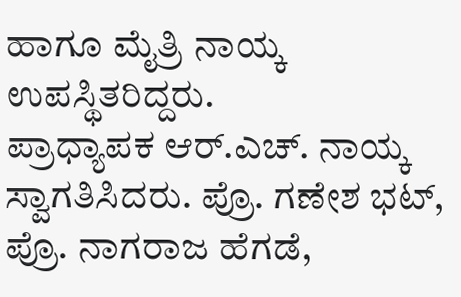ಹಾಗೂ ಮೈತ್ರಿ ನಾಯ್ಕ ಉಪಸ್ಥಿತರಿದ್ದರು.
ಪ್ರಾಧ್ಯಾಪಕ ಆರ್.ಎಚ್. ನಾಯ್ಕ ಸ್ವಾಗತಿಸಿದರು. ಪ್ರೊ. ಗಣೇಶ ಭಟ್, ಪ್ರೊ. ನಾಗರಾಜ ಹೆಗಡೆ,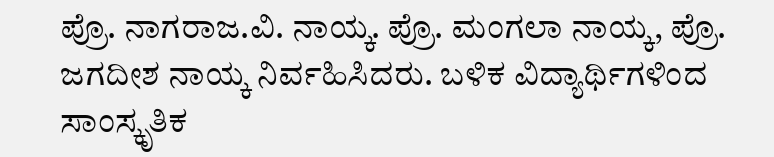ಪ್ರೊ. ನಾಗರಾಜ.ವಿ. ನಾಯ್ಕ. ಪ್ರೊ. ಮಂಗಲಾ ನಾಯ್ಕ, ಪ್ರೊ. ಜಗದೀಶ ನಾಯ್ಕ ನಿರ್ವಹಿಸಿದರು. ಬಳಿಕ ವಿದ್ಯಾರ್ಥಿಗಳಿಂದ ಸಾಂಸ್ಕೃತಿಕ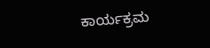ಕಾರ್ಯಕ್ರಮ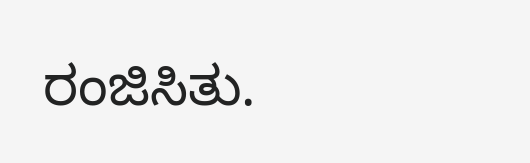ರಂಜಿಸಿತು.